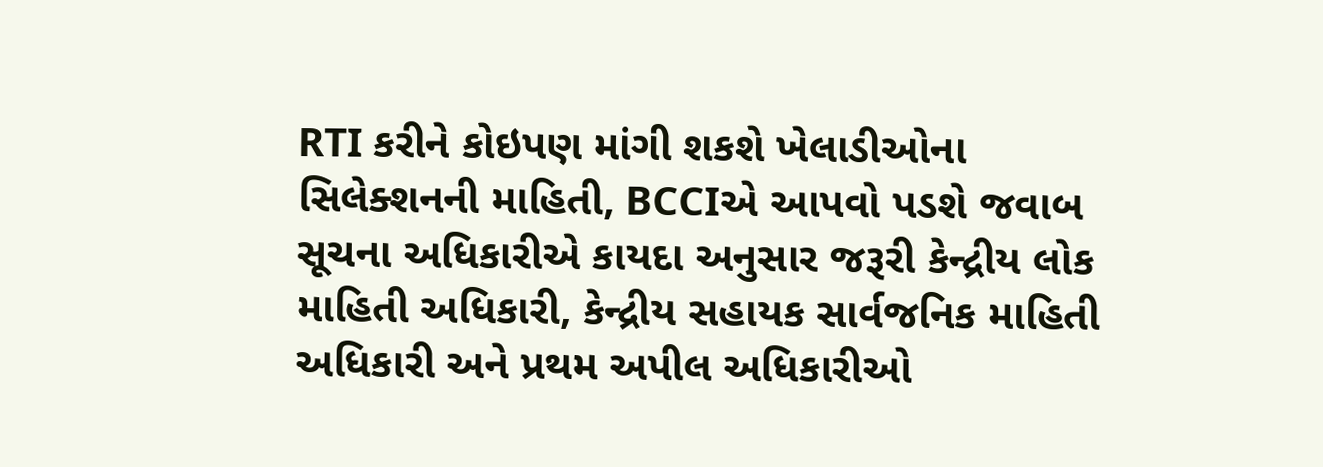RTI કરીને કોઇપણ માંગી શકશે ખેલાડીઓના સિલેક્શનની માહિતી, BCCIએ આપવો પડશે જવાબ
સૂચના અધિકારીએ કાયદા અનુસાર જરૂરી કેન્દ્રીય લોક માહિતી અધિકારી, કેન્દ્રીય સહાયક સાર્વજનિક માહિતી અધિકારી અને પ્રથમ અપીલ અધિકારીઓ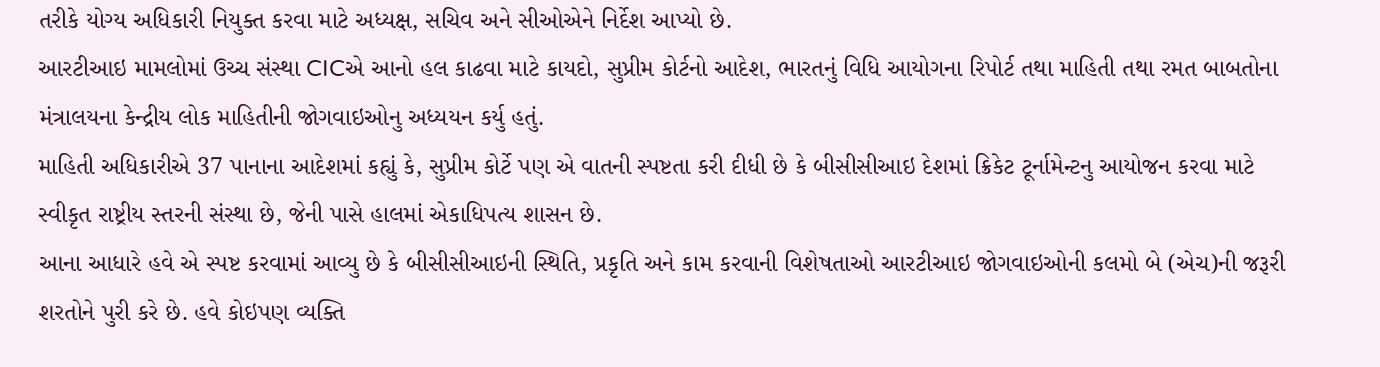તરીકે યોગ્ય અધિકારી નિયુક્ત કરવા માટે અધ્યક્ષ, સચિવ અને સીઓએને નિર્દેશ આપ્યો છે.
આરટીઆઇ મામલોમાં ઉચ્ચ સંસ્થા CICએ આનો હલ કાઢવા માટે કાયદો, સુપ્રીમ કોર્ટનો આદેશ, ભારતનું વિધિ આયોગના રિપોર્ટ તથા માહિતી તથા રમત બાબતોના મંત્રાલયના કેન્દ્રીય લોક માહિતીની જોગવાઇઓનુ અધ્યયન કર્યુ હતું.
માહિતી અધિકારીએ 37 પાનાના આદેશમાં કહ્યું કે, સુપ્રીમ કોર્ટે પણ એ વાતની સ્પષ્ટતા કરી દીધી છે કે બીસીસીઆઇ દેશમાં ક્રિકેટ ટૂર્નામેન્ટનુ આયોજન કરવા માટે સ્વીકૃત રાષ્ટ્રીય સ્તરની સંસ્થા છે, જેની પાસે હાલમાં એકાધિપત્ય શાસન છે.
આના આધારે હવે એ સ્પષ્ટ કરવામાં આવ્યુ છે કે બીસીસીઆઇની સ્થિતિ, પ્રકૃતિ અને કામ કરવાની વિશેષતાઓ આરટીઆઇ જોગવાઇઓની કલમો બે (એચ)ની જરૂરી શરતોને પુરી કરે છે. હવે કોઇપણ વ્યક્તિ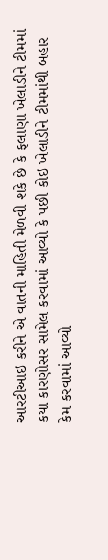આરટીઆઇ કરીને એ વાતની માહિતી મેળવી શકે છે કે ફલાણા ખેલાડીને ટીમમાં કયા કારણોસર સામેલ કરવામાં આવ્યો કે પછી કોઇ ખેલાડીને ટીમમાંથી બહાર કેમ કરવામાં આવ્યો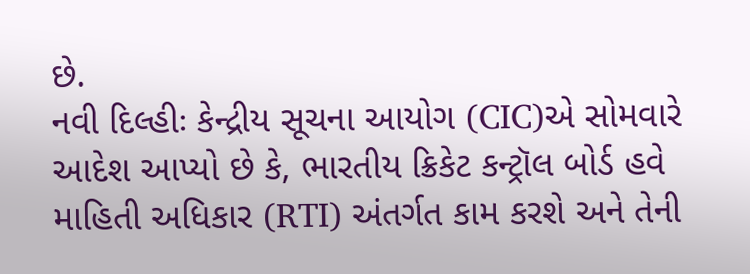છે.
નવી દિલ્હીઃ કેન્દ્રીય સૂચના આયોગ (CIC)એ સોમવારે આદેશ આપ્યો છે કે, ભારતીય ક્રિકેટ કન્ટ્રૉલ બોર્ડ હવે માહિતી અધિકાર (RTI) અંતર્ગત કામ કરશે અને તેની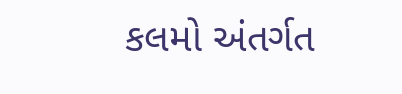કલમો અંતર્ગત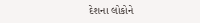દેશના લોકોને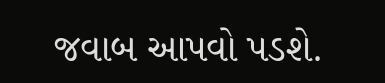જવાબ આપવો પડશે.